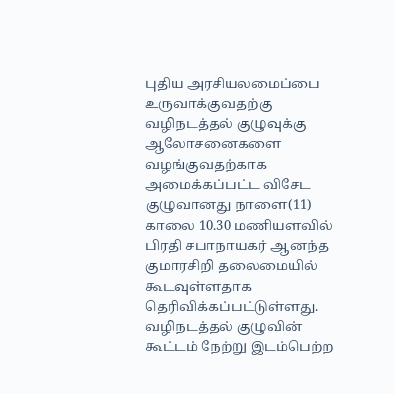புதிய அரசியலமைப்பை உருவாக்குவதற்கு வழிநடத்தல் குழுவுக்கு ஆலோசனைகளை வழங்குவதற்காக அமைக்கப்பட்ட விசேட குழுவானது நாளை(11) காலை 10.30 மணியளவில் பிரதி சபாநாயகர் ஆனந்த குமாரசிறி தலைமையில் கூடவுள்ளதாக தெரிவிக்கப்பட்டுள்ளது.
வழிநடத்தல் குழுவின் கூட்டம் நேற்று இடம்பெற்ற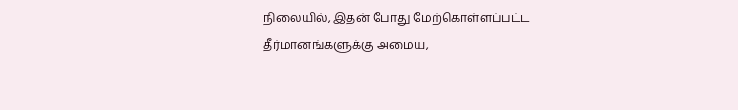நிலையில், இதன் போது மேற்கொள்ளப்பட்ட தீர்மானங்களுக்கு அமைய,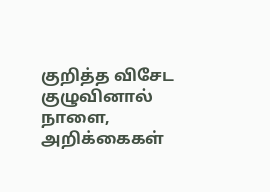குறித்த விசேட குழுவினால் நாளை, அறிக்கைகள்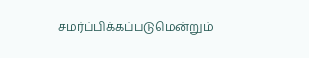சமர்ப்பிக்கப்படுமென்றும்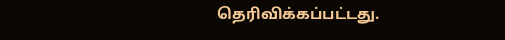தெரிவிக்கப்பட்டது.